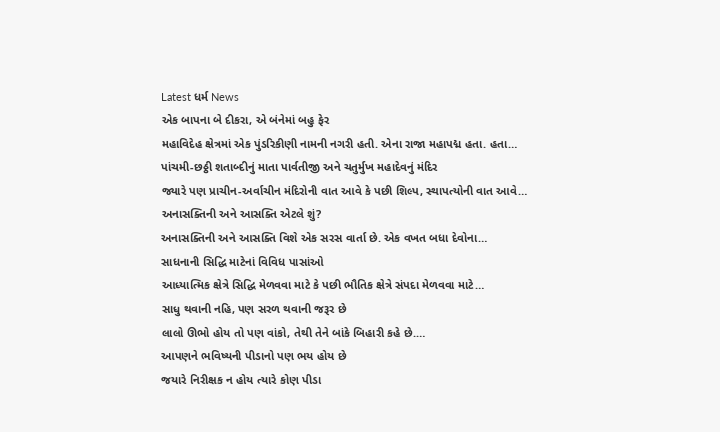Latest ધર્મ News
એક બાપના બે દીકરા, એ બંનેમાં બહુ ફેર
મહાવિદેહ ક્ષેત્રમાં એક પુંડરિકીણી નામની નગરી હતી. એના રાજા મહાપદ્મ હતા. હતા…
પાંચમી-છઠ્ઠી શતાબ્દીનું માતા પાર્વતીજી અને ચતુર્મુખ મહાદેવનું મંદિર
જ્યારે પણ પ્રાચીન-અર્વાચીન મંદિરોની વાત આવે કે પછી શિલ્પ, સ્થાપત્યોની વાત આવે…
અનાસક્તિની અને આસક્તિ એટલે શું?
અનાસક્તિની અને આસક્તિ વિશે એક સરસ વાર્તા છે. એક વખત બધા દેવોના…
સાધનાની સિદ્ધિ માટેનાં વિવિધ પાસાંઓ
આધ્યાત્મિક ક્ષેત્રે સિદ્ધિ મેળવવા માટે કે પછી ભૌતિક ક્ષેત્રે સંપદા મેળવવા માટે…
સાધુ થવાની નહિ, પણ સરળ થવાની જરૂર છે
લાલો ઊભો હોય તો પણ વાંકો, તેથી તેને બાંકે બિહારી કહે છે.…
આપણને ભવિષ્યની પીડાનો પણ ભય હોય છે
જયારે નિરીક્ષક ન હોય ત્યારે કોણ પીડા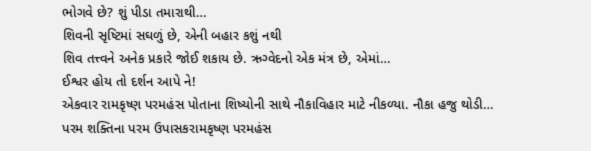ભોગવે છે? શું પીડા તમારાથી…
શિવની સૃષ્ટિમાં સઘળું છે, એની બહાર કશું નથી
શિવ તત્ત્વને અનેક પ્રકારે જોઈ શકાય છે. ઋગ્વેદનો એક મંત્ર છે, એમાં…
ઈશ્વર હોય તો દર્શન આપે ને!
એકવાર રામકૃષ્ણ પરમહંસ પોતાના શિષ્યોની સાથે નૌકાવિહાર માટે નીકળ્યા. નૌકા હજુ થોડી…
પરમ શક્તિના પરમ ઉપાસકરામકૃષ્ણ પરમહંસ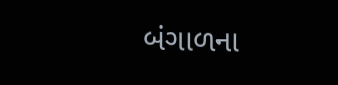બંગાળના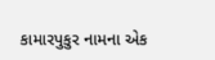કામારપુકુર નામના એક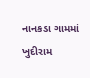નાનકડા ગામમાં ખુદીરામ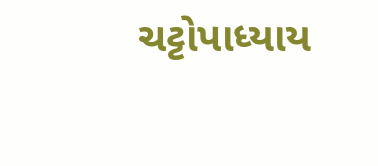ચટ્ટોપાધ્યાય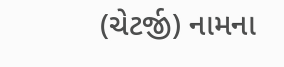(ચેટર્જી) નામના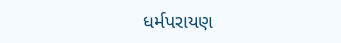ધર્મપરાયણ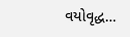વયોવૃદ્ધ…